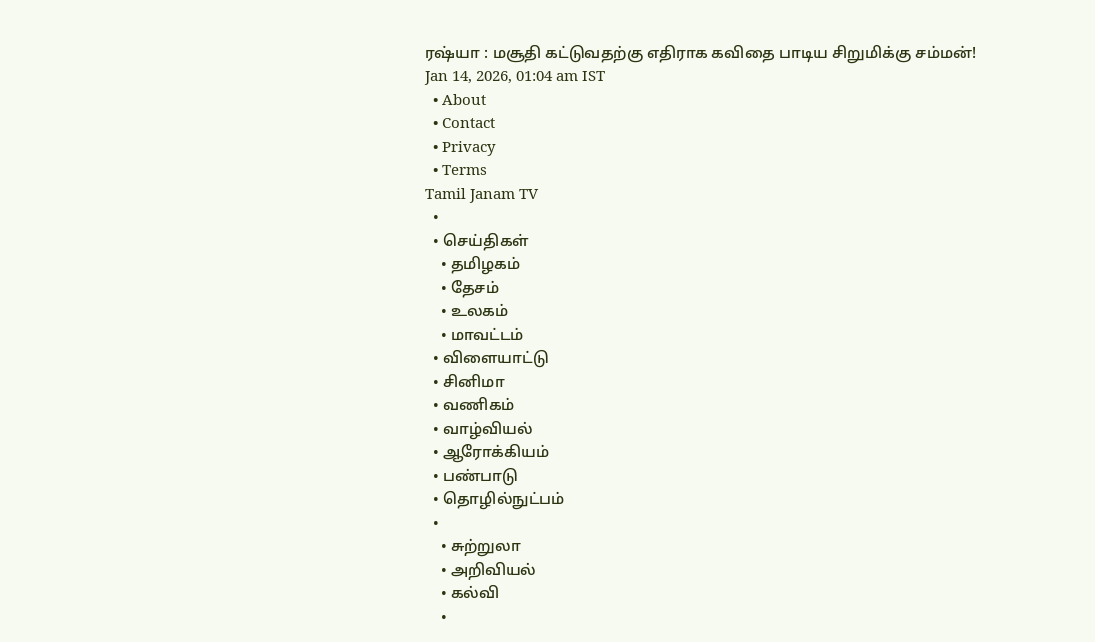ரஷ்யா : மசூதி கட்டுவதற்கு எதிராக கவிதை பாடிய சிறுமிக்கு சம்மன்!
Jan 14, 2026, 01:04 am IST
  • About
  • Contact
  • Privacy
  • Terms
Tamil Janam TV
  •
  • செய்திகள்
    • தமிழகம்
    • தேசம்
    • உலகம்
    • மாவட்டம்
  • விளையாட்டு
  • சினிமா
  • வணிகம்
  • வாழ்வியல்
  • ஆரோக்கியம்
  • பண்பாடு
  • தொழில்நுட்பம்
  •
    • சுற்றுலா
    • அறிவியல்
    • கல்வி
    •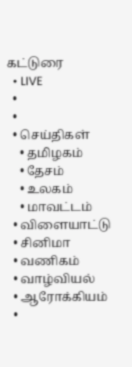கட்டுரை
  • LIVE
  •
  •
  • செய்திகள்
    • தமிழகம்
    • தேசம்
    • உலகம்
    • மாவட்டம்
  • விளையாட்டு
  • சினிமா
  • வணிகம்
  • வாழ்வியல்
  • ஆரோக்கியம்
  •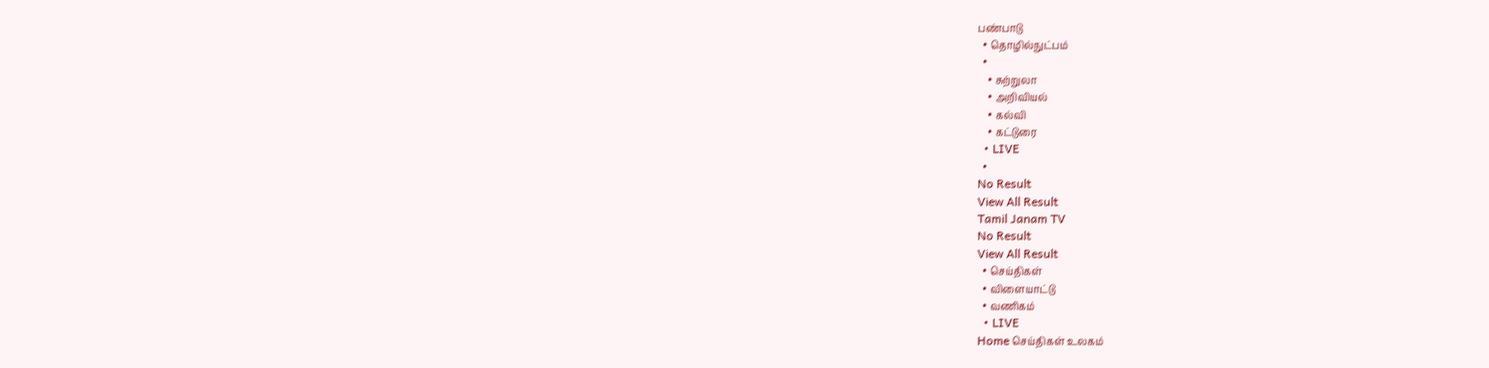பண்பாடு
  • தொழில்நுட்பம்
  •
    • சுற்றுலா
    • அறிவியல்
    • கல்வி
    • கட்டுரை
  • LIVE
  •
No Result
View All Result
Tamil Janam TV
No Result
View All Result
  • செய்திகள்
  • விளையாட்டு
  • வணிகம்
  • LIVE
Home செய்திகள் உலகம்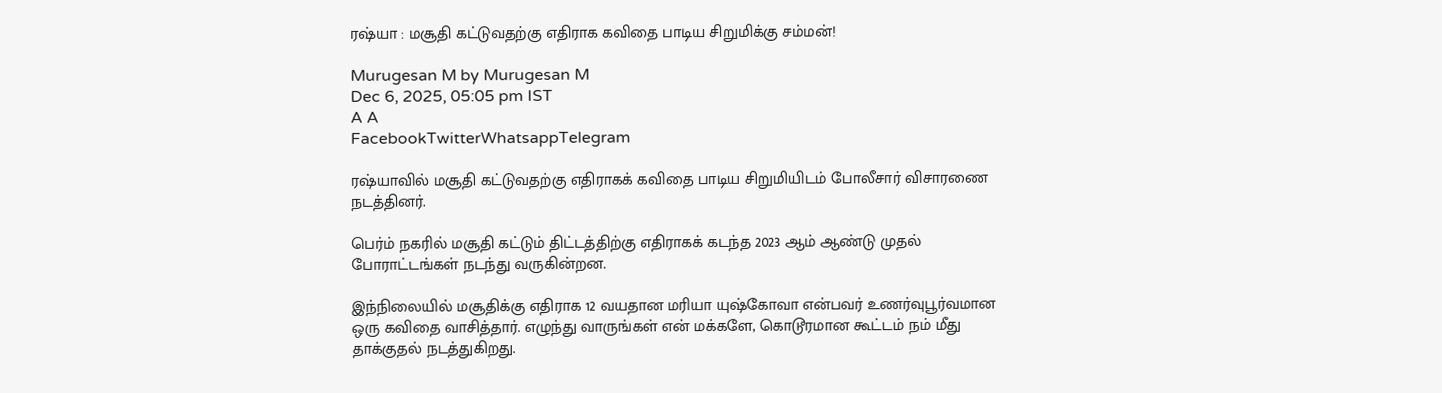ரஷ்யா : மசூதி கட்டுவதற்கு எதிராக கவிதை பாடிய சிறுமிக்கு சம்மன்!

Murugesan M by Murugesan M
Dec 6, 2025, 05:05 pm IST
A A
FacebookTwitterWhatsappTelegram

ரஷ்யாவில் மசூதி கட்டுவதற்கு எதிராகக் கவிதை பாடிய சிறுமியிடம் போலீசார் விசாரணை நடத்தினர்.

பெர்ம் நகரில் மசூதி கட்டும் திட்டத்திற்கு எதிராகக் கடந்த 2023 ஆம் ஆண்டு முதல் போராட்டங்கள் நடந்து வருகின்றன.

இந்நிலையில் மசூதிக்கு எதிராக 12 வயதான மரியா யுஷ்கோவா என்பவர் உணர்வுபூர்வமான ஒரு கவிதை வாசித்தார். எழுந்து வாருங்கள் என் மக்களே, கொடூரமான கூட்டம் நம் மீது தாக்குதல் நடத்துகிறது.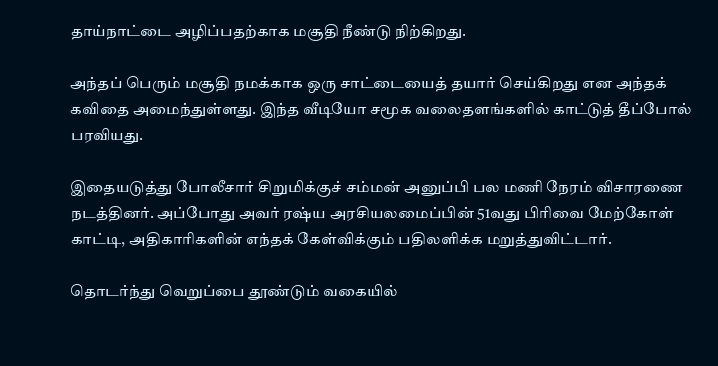தாய்நாட்டை அழிப்பதற்காக மசூதி நீண்டு நிற்கிறது.

அந்தப் பெரும் மசூதி நமக்காக ஒரு சாட்டையைத் தயார் செய்கிறது என அந்தக் கவிதை அமைந்துள்ளது. இந்த வீடியோ சமூக வலைதளங்களில் காட்டுத் தீப்போல் பரவியது.

இதையடுத்து போலீசார் சிறுமிக்குச் சம்மன் அனுப்பி பல மணி நேரம் விசாரணை நடத்தினர். அப்போது அவர் ரஷ்ய அரசியலமைப்பின் 51வது பிரிவை மேற்கோள் காட்டி, அதிகாரிகளின் எந்தக் கேள்விக்கும் பதிலளிக்க மறுத்துவிட்டார்.

தொடர்ந்து வெறுப்பை தூண்டும் வகையில்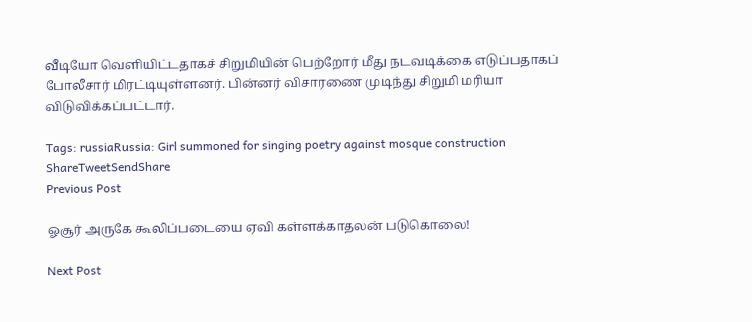வீடியோ வெளியிட்டதாகச் சிறுமியின் பெற்றோர் மீது நடவடிக்கை எடுப்பதாகப் போலீசார் மிரட்டியுள்ளனர். பின்னர் விசாரணை முடிந்து சிறுமி மரியா விடுவிக்கப்பட்டார்.

Tags: russiaRussia: Girl summoned for singing poetry against mosque construction
ShareTweetSendShare
Previous Post

ஓசூர் அருகே கூலிப்படையை ஏவி கள்ளக்காதலன் படுகொலை!

Next Post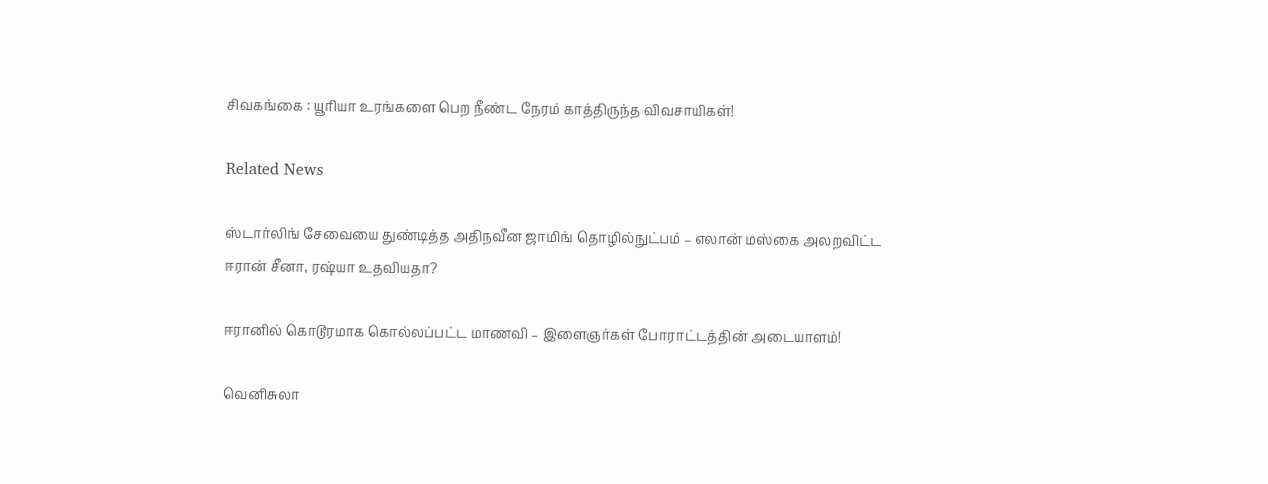சிவகங்கை : யூரியா உரங்களை பெற நீண்ட நேரம் காத்திருந்த விவசாயிகள்!

Related News

ஸ்டார்லிங் சேவையை துண்டித்த அதிநவீன ஜாமிங் தொழில்நுட்பம் – எலான் மஸ்கை அலறவிட்ட ஈரான் சீனா, ரஷ்யா உதவியதா?

ஈரானில் கொடூரமாக கொல்லப்பட்ட மாணவி – இளைஞர்கள் போராட்டத்தின் அடையாளம்!

வெனிசுலா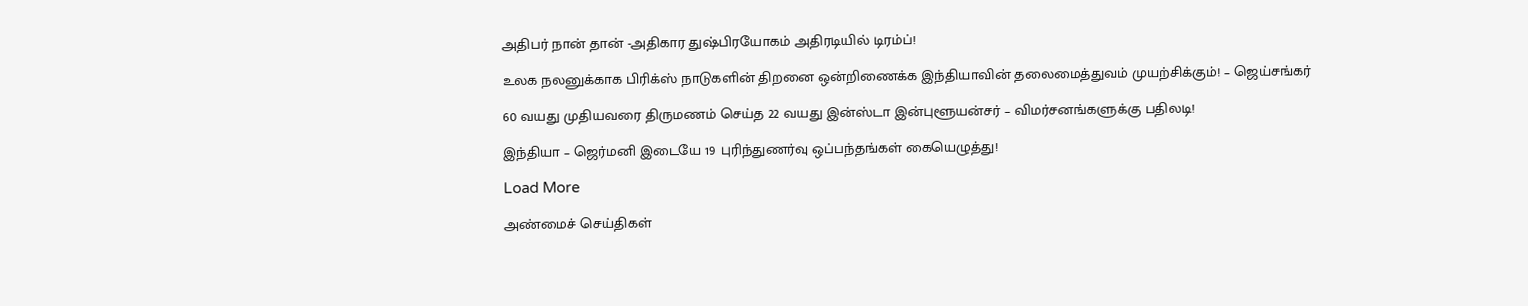அதிபர் நான் தான் -அதிகார துஷ்பிரயோகம் அதிரடியில் டிரம்ப்!

உலக நலனுக்காக பிரிக்ஸ் நாடுகளின் திறனை ஒன்றிணைக்க இந்தியாவின் தலைமைத்துவம் முயற்சிக்கும்! – ஜெய்சங்கர்

60 வயது முதியவரை திருமணம் செய்த 22 வயது இன்ஸ்டா இன்புளூயன்சர் – விமர்சனங்களுக்கு பதிலடி!

இந்தியா – ஜெர்மனி இடையே 19 புரிந்துணர்வு ஒப்பந்தங்கள் கையெழுத்து!

Load More

அண்மைச் செய்திகள்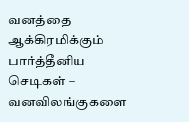வனத்தை ஆக்கிரமிக்கும் பார்த்தீனிய செடிகள் – வனவிலங்குகளை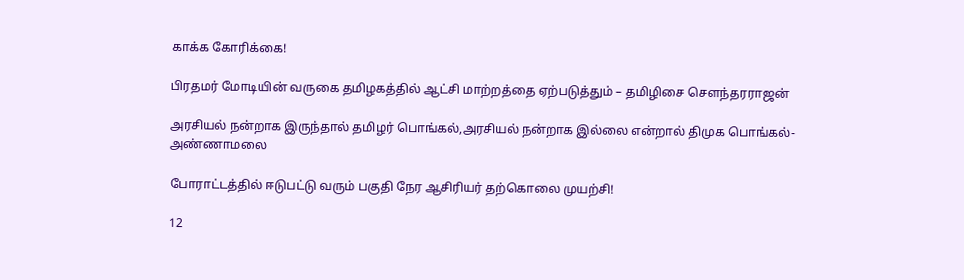காக்க கோரிக்கை!

பிரதமர் மோடியின் வருகை தமிழகத்தில் ஆட்சி மாற்றத்தை ஏற்படுத்தும் – தமிழிசை சௌந்தரராஜன்

அரசியல் நன்றாக இருந்தால் தமிழர் பொங்கல்,அரசியல் நன்றாக இல்லை என்றால் திமுக பொங்கல்- அண்ணாமலை

போராட்டத்தில் ஈடுபட்டு வரும் பகுதி நேர ஆசிரியர் தற்கொலை முயற்சி!

12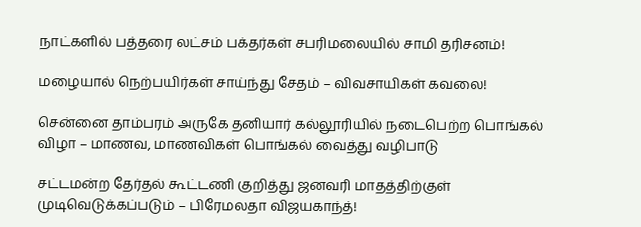நாட்களில் பத்தரை லட்சம் பக்தர்கள் சபரிமலையில் சாமி தரிசனம்!

மழையால் நெற்பயிர்கள் சாய்ந்து சேதம் – விவசாயிகள் கவலை!

சென்னை தாம்பரம் அருகே தனியார் கல்லூரியில் நடைபெற்ற பொங்கல் விழா – மாணவ, மாணவிகள் பொங்கல் வைத்து வழிபாடு

சட்டமன்ற தேர்தல் கூட்டணி குறித்து ஜனவரி மாதத்திற்குள் முடிவெடுக்கப்படும் – பிரேமலதா விஜயகாந்த்!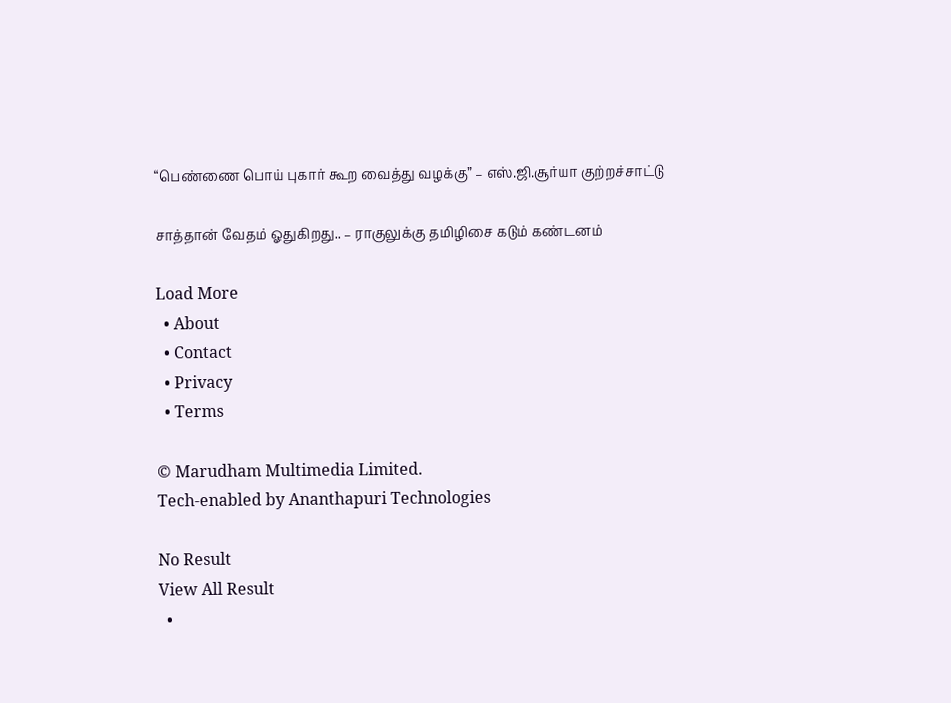“பெண்ணை பொய் புகார் கூற வைத்து வழக்கு” – எஸ்.ஜி.சூர்யா குற்றச்சாட்டு

சாத்தான் வேதம் ஓதுகிறது.. – ராகுலுக்கு தமிழிசை கடும் கண்டனம்

Load More
  • About
  • Contact
  • Privacy
  • Terms

© Marudham Multimedia Limited.
Tech-enabled by Ananthapuri Technologies

No Result
View All Result
  •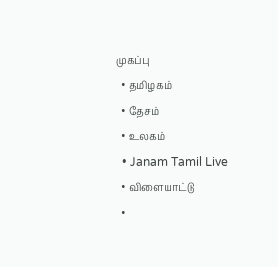முகப்பு
  • தமிழகம்
  • தேசம்
  • உலகம்
  • Janam Tamil Live
  • விளையாட்டு
  •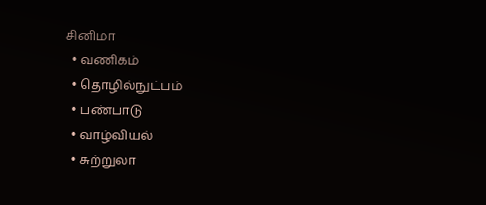சினிமா
  • வணிகம்
  • தொழில்நுட்பம்
  • பண்பாடு
  • வாழ்வியல்
  • சுற்றுலா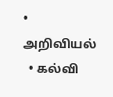• அறிவியல்
  • கல்வி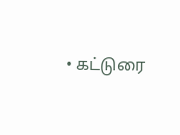• கட்டுரை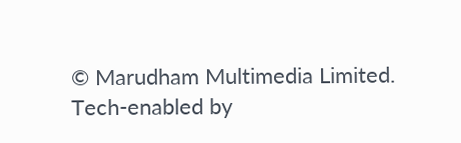© Marudham Multimedia Limited.
Tech-enabled by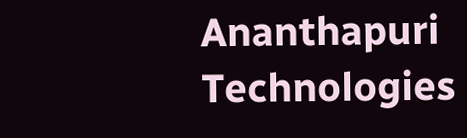Ananthapuri Technologies